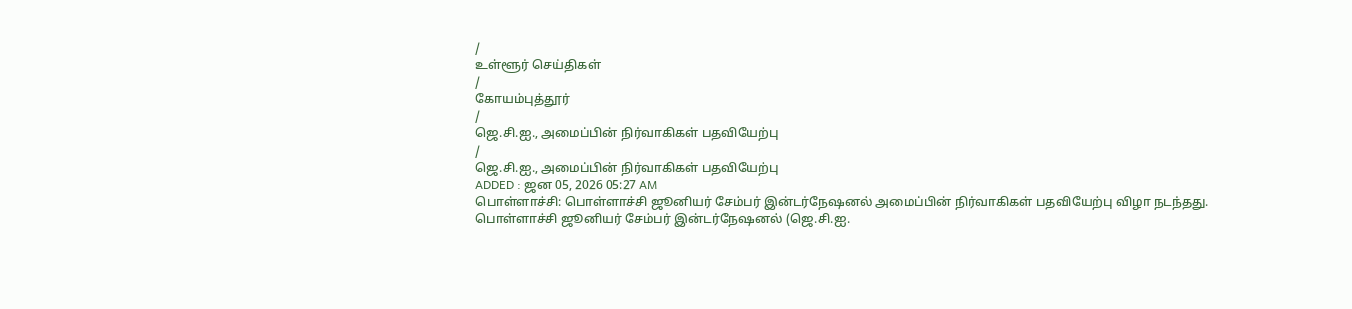/
உள்ளூர் செய்திகள்
/
கோயம்புத்தூர்
/
ஜெ.சி.ஐ., அமைப்பின் நிர்வாகிகள் பதவியேற்பு
/
ஜெ.சி.ஐ., அமைப்பின் நிர்வாகிகள் பதவியேற்பு
ADDED : ஜன 05, 2026 05:27 AM
பொள்ளாச்சி: பொள்ளாச்சி ஜூனியர் சேம்பர் இன்டர்நேஷனல் அமைப்பின் நிர்வாகிகள் பதவியேற்பு விழா நடந்தது.
பொள்ளாச்சி ஜூனியர் சேம்பர் இன்டர்நேஷனல் (ஜெ.சி.ஐ.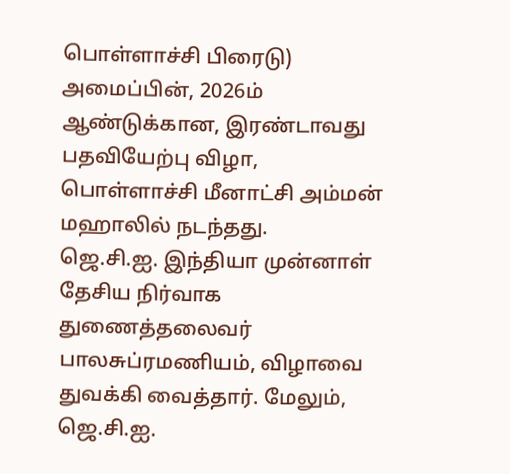பொள்ளாச்சி பிரைடு) அமைப்பின், 2026ம் ஆண்டுக்கான, இரண்டாவது பதவியேற்பு விழா, பொள்ளாச்சி மீனாட்சி அம்மன் மஹாலில் நடந்தது.
ஜெ.சி.ஐ. இந்தியா முன்னாள் தேசிய நிர்வாக துணைத்தலைவர் பாலசுப்ரமணியம், விழாவை துவக்கி வைத்தார். மேலும், ஜெ.சி.ஐ.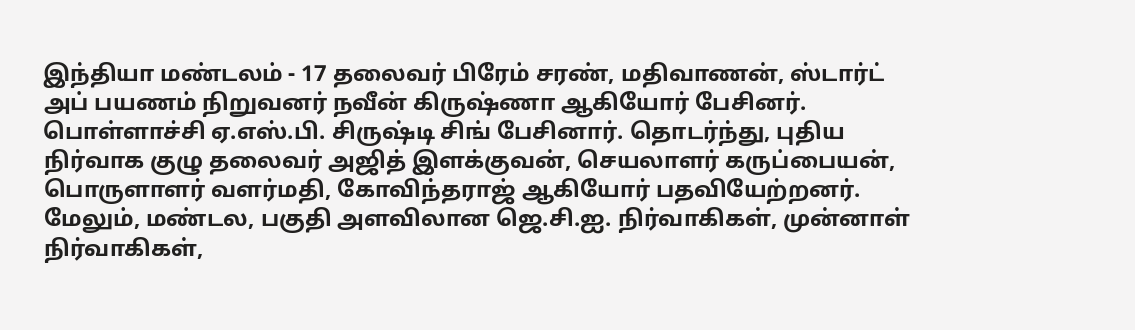இந்தியா மண்டலம் - 17 தலைவர் பிரேம் சரண், மதிவாணன், ஸ்டார்ட் அப் பயணம் நிறுவனர் நவீன் கிருஷ்ணா ஆகியோர் பேசினர். பொள்ளாச்சி ஏ.எஸ்.பி. சிருஷ்டி சிங் பேசினார். தொடர்ந்து, புதிய நிர்வாக குழு தலைவர் அஜித் இளக்குவன், செயலாளர் கருப்பையன், பொருளாளர் வளர்மதி, கோவிந்தராஜ் ஆகியோர் பதவியேற்றனர்.
மேலும், மண்டல, பகுதி அளவிலான ஜெ.சி.ஐ. நிர்வாகிகள், முன்னாள் நிர்வாகிகள்,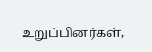உறுப்பினர்கள்,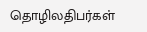தொழிலதிபர்கள்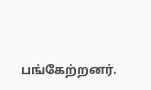பங்கேற்றனர்.